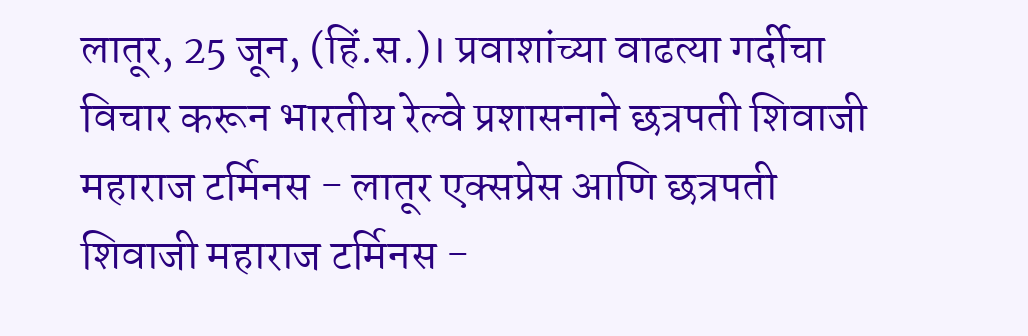लातूर, 25 जून, (हिं.स.)। प्रवाशांच्या वाढत्या गर्दीचा विचार करून भारतीय रेल्वे प्रशासनाने छत्रपती शिवाजी महाराज टर्मिनस - लातूर एक्सप्रेस आणि छत्रपती शिवाजी महाराज टर्मिनस -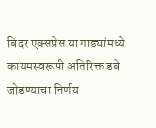बिदर एक्सप्रेस या गाड्यांमध्ये कायमस्वरूपी अतिरिक्त डबे जोडण्याचा निर्णय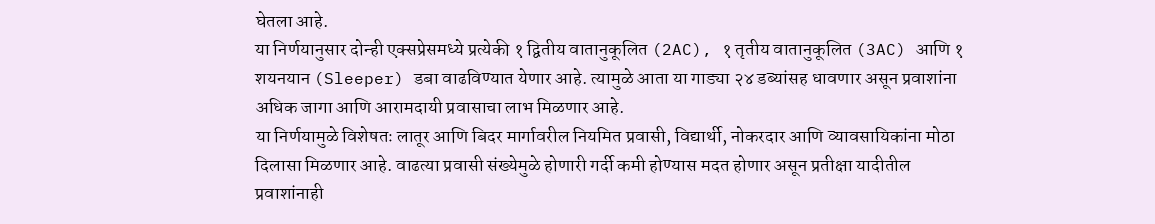घेतला आहे.
या निर्णयानुसार दोन्ही एक्सप्रेसमध्ये प्रत्येकी १ द्वितीय वातानुकूलित (2AC), १ तृतीय वातानुकूलित (3AC) आणि १ शयनयान (Sleeper) डबा वाढविण्यात येणार आहे. त्यामुळे आता या गाड्या २४ डब्यांसह धावणार असून प्रवाशांना अधिक जागा आणि आरामदायी प्रवासाचा लाभ मिळणार आहे.
या निर्णयामुळे विशेषतः लातूर आणि बिदर मार्गावरील नियमित प्रवासी, विद्यार्थी, नोकरदार आणि व्यावसायिकांना मोठा दिलासा मिळणार आहे. वाढत्या प्रवासी संख्येमुळे होणारी गर्दी कमी होण्यास मदत होणार असून प्रतीक्षा यादीतील प्रवाशांनाही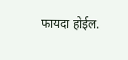फायदा होईल.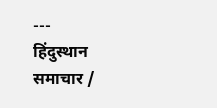---
हिंदुस्थान समाचार /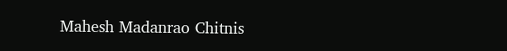Mahesh Madanrao Chitnis